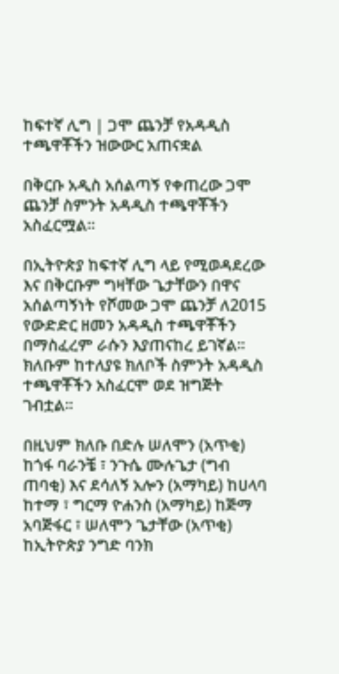ከፍተኛ ሊግ | ጋሞ ጨንቻ የአዳዲስ ተጫዋቾችን ዝውውር አጠናቋል

በቅርቡ አዲስ አሰልጣኝ የቀጠረው ጋሞ ጨንቻ ስምንት አዳዲስ ተጫዋቾችን አስፈርሟል፡፡

በኢትዮጵያ ከፍተኛ ሊግ ላይ የሚወዳደረው እና በቅርቡም ግዛቸው ጌታቸውን በዋና አሰልጣኝነት የሾመው ጋሞ ጨንቻ ለ2015 የውድድር ዘመን አዳዲስ ተጫዋቾችን በማስፈረም ራሱን እያጠናከረ ይገኛል፡፡ ክለቡም ከተለያዩ ክለቦች ስምንት አዳዲስ ተጫዋቾችን አስፈርሞ ወደ ዝግጅት ገብቷል፡፡

በዚህም ክለቡ በድሉ ሠለሞን (አጥቂ) ከጎፋ ባራንቼ ፣ ንጉሴ ሙሉጌታ (ግብ ጠባቂ) እና ደሳለኝ አሎን (አማካይ) ከሀላባ ከተማ ፣ ግርማ ዮሐንስ (አማካይ) ከጅማ አባጅፋር ፣ ሠለሞን ጌታቸው (አጥቂ) ከኢትዮጵያ ንግድ ባንክ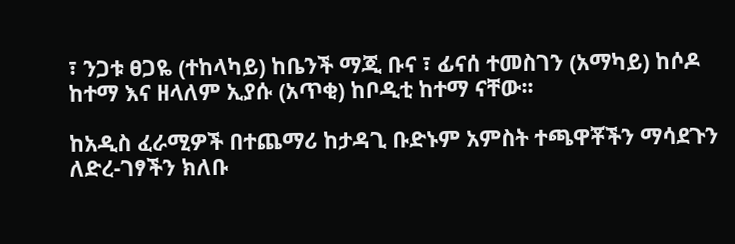፣ ንጋቱ ፀጋዬ (ተከላካይ) ከቤንች ማጂ ቡና ፣ ፊናሰ ተመስገን (አማካይ) ከሶዶ ከተማ እና ዘላለም ኢያሱ (አጥቂ) ከቦዲቲ ከተማ ናቸው፡፡

ከአዲስ ፈራሚዎች በተጨማሪ ከታዳጊ ቡድኑም አምስት ተጫዋቾችን ማሳደጉን ለድረ-ገፃችን ክለቡ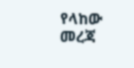የላከው መረጃ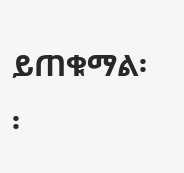ይጠቁማል፡፡